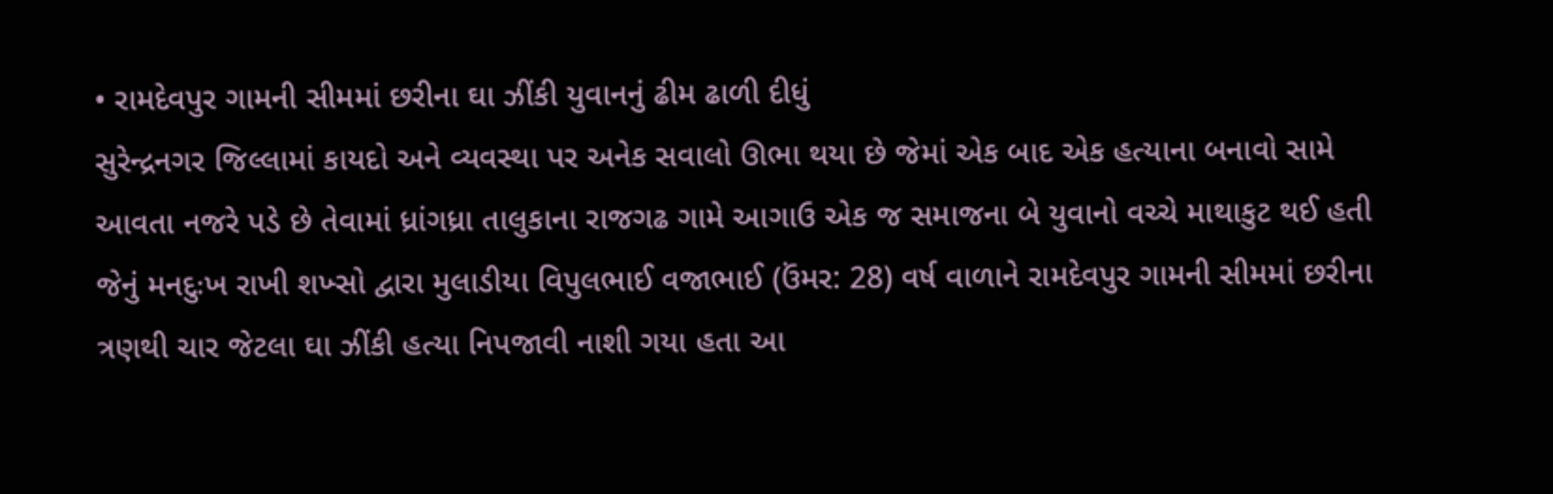• રામદેવપુર ગામની સીમમાં છરીના ઘા ઝીંકી યુવાનનું ઢીમ ઢાળી દીધું
સુરેન્દ્રનગર જિલ્લામાં કાયદો અને વ્યવસ્થા પર અનેક સવાલો ઊભા થયા છે જેમાં એક બાદ એક હત્યાના બનાવો સામે આવતા નજરે પડે છે તેવામાં ધ્રાંગધ્રા તાલુકાના રાજગઢ ગામે આગાઉ એક જ સમાજના બે યુવાનો વચ્ચે માથાકુટ થઈ હતી જેનું મનદુઃખ રાખી શખ્સો દ્વારા મુલાડીયા વિપુલભાઈ વજાભાઈ (ઉંમર: 28) વર્ષ વાળાને રામદેવપુર ગામની સીમમાં છરીના ત્રણથી ચાર જેટલા ઘા ઝીંકી હત્યા નિપજાવી નાશી ગયા હતા આ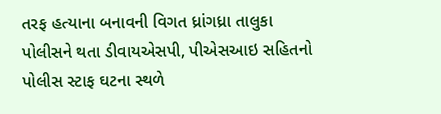તરફ હત્યાના બનાવની વિગત ધ્રાંગધ્રા તાલુકા પોલીસને થતા ડીવાયએસપી, પીએસઆઇ સહિતનો પોલીસ સ્ટાફ ઘટના સ્થળે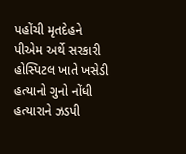પહોંચી મૃતદેહને પીએમ અર્થે સરકારી હોસ્પિટલ ખાતે ખસેડી હત્યાનો ગુનો નોંધી હત્યારાને ઝડપી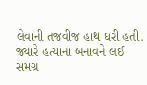લેવાની તજવીજ હાથ ધરી હતી. જ્યારે હત્યાના બનાવને લઈ સમગ્ર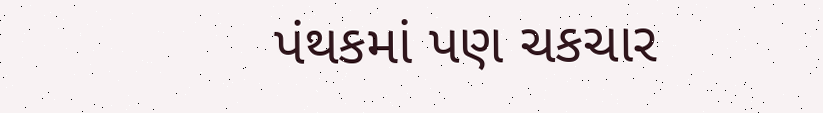પંથકમાં પણ ચકચાર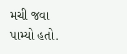મચી જવા પામ્યો હતો.